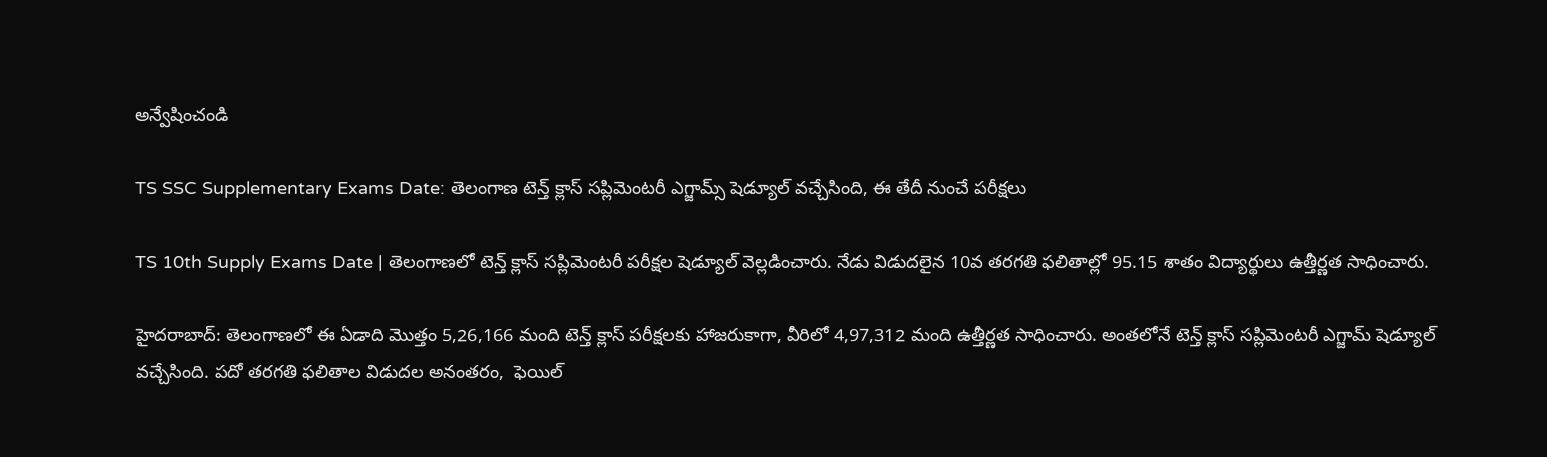అన్వేషించండి

TS SSC Supplementary Exams Date: తెలంగాణ టెన్త్ క్లాస్ సప్లిమెంటరీ ఎగ్జామ్స్ షెడ్యూల్ వచ్చేసింది, ఈ తేదీ నుంచే పరీక్షలు

TS 10th Supply Exams Date | తెలంగాణలో టెన్త్ క్లాస్ సప్లిమెంటరీ పరీక్షల షెడ్యూల్ వెల్లడించారు. నేడు విడుదలైన 10వ తరగతి ఫలితాల్లో 95.15 శాతం విద్యార్థులు ఉత్తీర్ణత సాధించారు.

హైదరాబాద్: తెలంగాణలో ఈ ఏడాది మొత్తం 5,26,166 మంది టెన్త్ క్లాస్ పరీక్షలకు హాజరుకాగా, వీరిలో 4,97,312 మంది ఉత్తీర్ణత సాధించారు. అంతలోనే టెన్త్ క్లాస్ సప్లిమెంటరీ ఎగ్జామ్ షెడ్యూల్ వచ్చేసింది. పదో తరగతి ఫలితాల విడుదల అనంతరం,  ఫెయిల్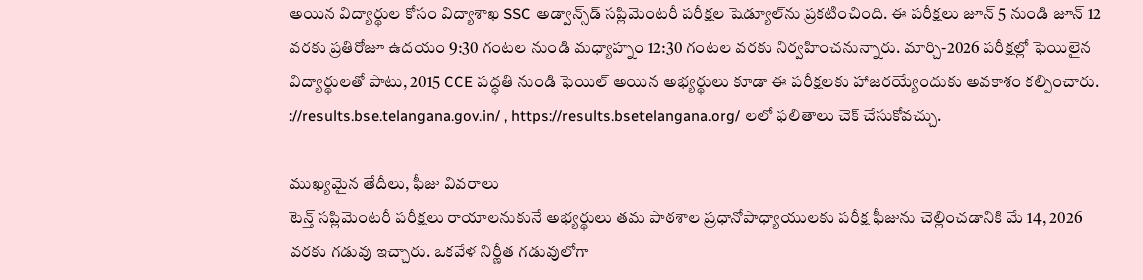అయిన విద్యార్థుల కోసం విద్యాశాఖ SSC అడ్వాన్స్‌డ్ సప్లిమెంటరీ పరీక్షల షెడ్యూల్‌ను ప్రకటించింది. ఈ పరీక్షలు జూన్ 5 నుండి జూన్ 12 వరకు ప్రతిరోజూ ఉదయం 9:30 గంటల నుండి మధ్యాహ్నం 12:30 గంటల వరకు నిర్వహించనున్నారు. మార్చి-2026 పరీక్షల్లో ఫెయిలైన విద్యార్థులతో పాటు, 2015 CCE పద్ధతి నుండి ఫెయిల్ అయిన అభ్యర్థులు కూడా ఈ పరీక్షలకు హాజరయ్యేందుకు అవకాశం కల్పించారు. ://results.bse.telangana.gov.in/ , https://results.bsetelangana.org/ లలో ఫలితాలు చెక్ చేసుకోవచ్చు.

ముఖ్యమైన తేదీలు, ఫీజు వివరాలు
టెన్త్ సప్లిమెంటరీ పరీక్షలు రాయాలనుకునే అభ్యర్థులు తమ పాఠశాల ప్రధానోపాధ్యాయులకు పరీక్ష ఫీజును చెల్లించడానికి మే 14, 2026 వరకు గడువు ఇచ్చారు. ఒకవేళ నిర్ణీత గడువులోగా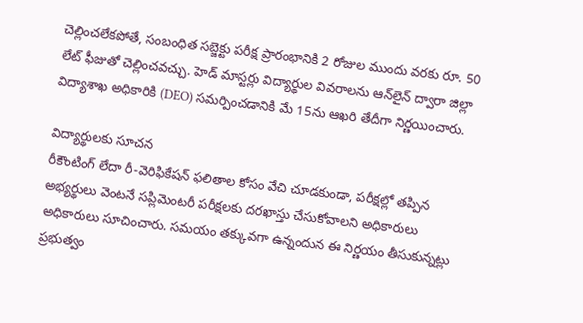చెల్లించలేకపోతే, సంబంధిత సబ్జెక్టు పరీక్ష ప్రారంభానికి 2 రోజుల ముందు వరకు రూ. 50 లేట్ ఫీజుతో చెల్లించవచ్చు. హెడ్ మాస్టర్లు విద్యార్థుల వివరాలను ఆన్‌లైన్ ద్వారా జిల్లా విద్యాశాఖ అధికారికి (DEO) సమర్పించడానికి మే 15ను ఆఖరి తేదీగా నిర్ణయించారు.

విద్యార్థులకు సూచన
రీకౌంటింగ్ లేదా రీ-వెరిఫికేషన్ ఫలితాల కోసం వేచి చూడకుండా, పరీక్షల్లో తప్పిన అభ్యర్థులు వెంటనే సప్లిమెంటరీ పరీక్షలకు దరఖాస్తు చేసుకోవాలని అధికారులు అధికారులు సూచించారు. సమయం తక్కువగా ఉన్నందున ఈ నిర్ణయం తీసుకున్నట్లు ప్రభుత్వం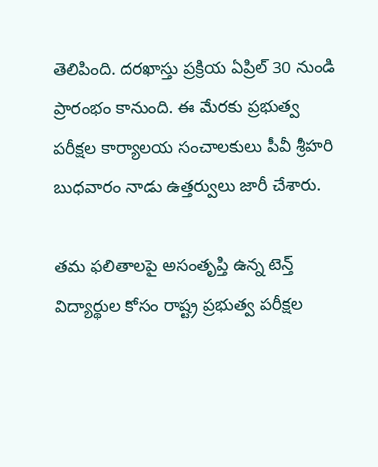తెలిపింది. దరఖాస్తు ప్రక్రియ ఏప్రిల్ 30 నుండి ప్రారంభం కానుంది. ఈ మేరకు ప్రభుత్వ పరీక్షల కార్యాలయ సంచాలకులు పీవీ శ్రీహరి బుధవారం నాడు ఉత్తర్వులు జారీ చేశారు.

తమ ఫలితాలపై అసంతృప్తి ఉన్న టెన్త్ విద్యార్థుల కోసం రాష్ట్ర ప్రభుత్వ పరీక్షల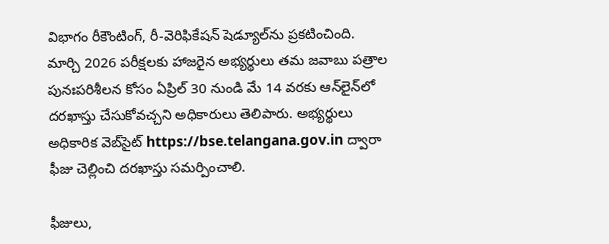విభాగం రీకౌంటింగ్, రీ-వెరిఫికేషన్ షెడ్యూల్‌ను ప్రకటించింది. మార్చి 2026 పరీక్షలకు హాజరైన అభ్యర్థులు తమ జవాబు పత్రాల పునఃపరిశీలన కోసం ఏప్రిల్ 30 నుండి మే 14 వరకు ఆన్‌లైన్‌లో దరఖాస్తు చేసుకోవచ్చని అధికారులు తెలిపారు. అభ్యర్థులు అధికారిక వెబ్‌సైట్ https://bse.telangana.gov.in ద్వారా ఫీజు చెల్లించి దరఖాస్తు సమర్పించాలి.

ఫీజులు,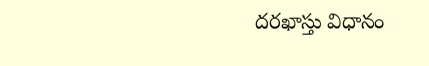దరఖాస్తు విధానం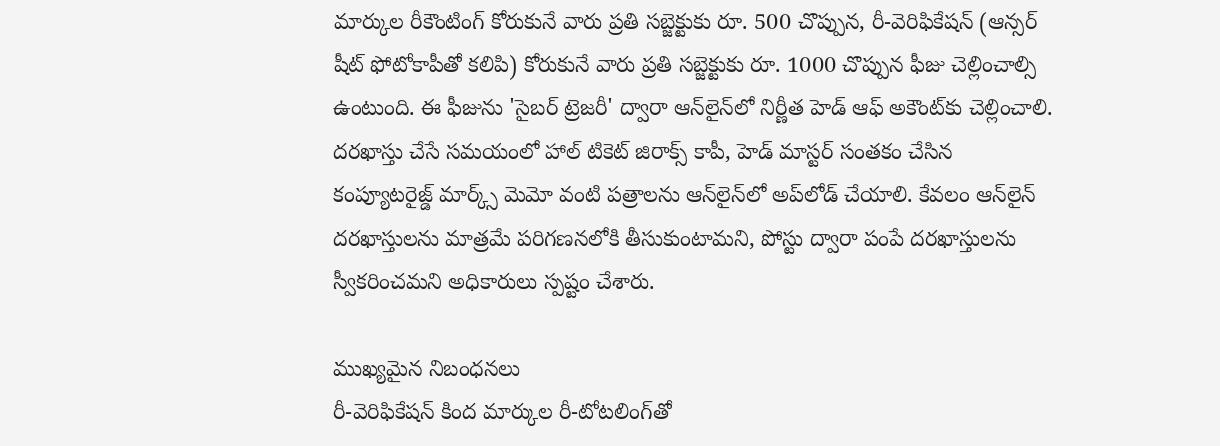మార్కుల రీకౌంటింగ్ కోరుకునే వారు ప్రతి సబ్జెక్టుకు రూ. 500 చొప్పున, రీ-వెరిఫికేషన్ (ఆన్సర్ షీట్ ఫోటోకాపీతో కలిపి) కోరుకునే వారు ప్రతి సబ్జెక్టుకు రూ. 1000 చొప్పున ఫీజు చెల్లించాల్సి ఉంటుంది. ఈ ఫీజును 'సైబర్ ట్రెజరీ' ద్వారా ఆన్‌లైన్‌లో నిర్ణీత హెడ్ ఆఫ్ అకౌంట్‌కు చెల్లించాలి. దరఖాస్తు చేసే సమయంలో హాల్ టికెట్ జిరాక్స్ కాపీ, హెడ్ మాస్టర్ సంతకం చేసిన కంప్యూటరైజ్డ్ మార్క్స్ మెమో వంటి పత్రాలను ఆన్‌లైన్‌లో అప్‌లోడ్ చేయాలి. కేవలం ఆన్‌లైన్ దరఖాస్తులను మాత్రమే పరిగణనలోకి తీసుకుంటామని, పోస్టు ద్వారా పంపే దరఖాస్తులను స్వీకరించమని అధికారులు స్పష్టం చేశారు.

ముఖ్యమైన నిబంధనలు
రీ-వెరిఫికేషన్ కింద మార్కుల రీ-టోటలింగ్‌తో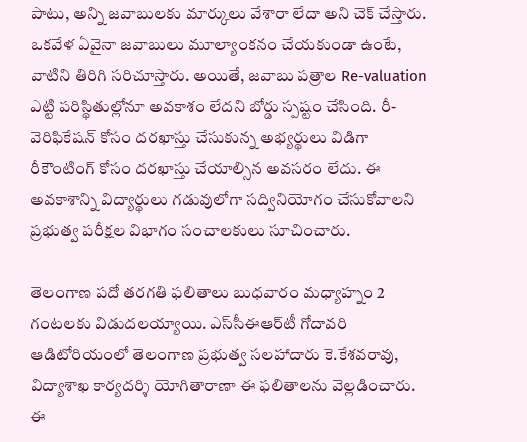పాటు, అన్ని జవాబులకు మార్కులు వేశారా లేదా అని చెక్ చేస్తారు. ఒకవేళ ఏవైనా జవాబులు మూల్యాంకనం చేయకుండా ఉంటే, వాటిని తిరిగి సరిచూస్తారు. అయితే, జవాబు పత్రాల Re-valuation ఎట్టి పరిస్థితుల్లోనూ అవకాశం లేదని బోర్డు స్పష్టం చేసింది. రీ-వెరిఫికేషన్ కోసం దరఖాస్తు చేసుకున్న అభ్యర్థులు విడిగా రీకౌంటింగ్ కోసం దరఖాస్తు చేయాల్సిన అవసరం లేదు. ఈ అవకాశాన్ని విద్యార్థులు గడువులోగా సద్వినియోగం చేసుకోవాలని ప్రభుత్వ పరీక్షల విభాగం సంచాలకులు సూచించారు.

తెలంగాణ పదో తరగతి ఫలితాలు బుధవారం మధ్యాహ్నం 2 గంటలకు విడుదలయ్యాయి. ఎస్‌సీఈఆర్‌టీ గోదావరి ఆడిటోరియంలో తెలంగాణ ప్రభుత్వ సలహాదారు కె.కేశవరావు, విద్యాశాఖ కార్యదర్శి యోగితారాణా ఈ ఫలితాలను వెల్లడించారు. ఈ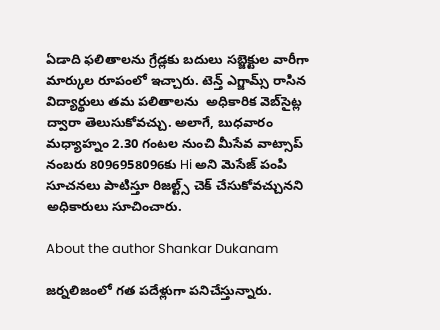ఏడాది ఫలితాలను గ్రేడ్లకు బదులు సబ్జెక్టుల వారీగా మార్కుల రూపంలో ఇచ్చారు. టెన్త్ ఎగ్జామ్స్ రాసిన విద్యార్థులు తమ పలితాలను  అధికారిక వెబ్‌సైట్ల ద్వారా తెలుసుకోవచ్చు. అలాగే, బుధవారం మధ్యాహ్నం 2.30 గంటల నుంచి మీసేవ వాట్సాప్ నంబరు 8096958096కు Hi అని మెసేజ్ పంపి సూచనలు పాటిస్తూ రిజల్ట్స్ చెక్ చేసుకోవచ్చునని అధికారులు సూచించారు.

About the author Shankar Dukanam

జర్నలిజంలో గత పదేళ్లుగా పనిచేస్తున్నారు.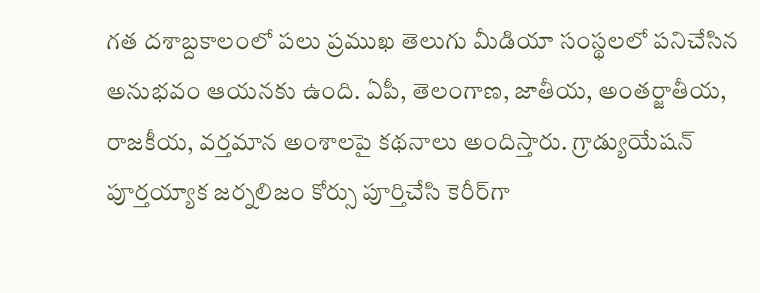గత దశాబ్దకాలంలో పలు ప్రముఖ తెలుగు మీడియా సంస్థలలో పనిచేసిన అనుభవం ఆయనకు ఉంది. ఏపీ, తెలంగాణ, జాతీయ, అంతర్జాతీయ, రాజకీయ, వర్తమాన అంశాలపై కథనాలు అందిస్తారు. గ్రాడ్యుయేషన్ పూర్తయ్యాక జర్నలిజం కోర్సు పూర్తిచేసి కెరీర్‌గా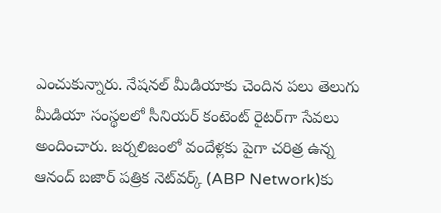ఎంచుకున్నారు. నేషనల్ మీడియాకు చెందిన పలు తెలుగు మీడియా సంస్థలలో సీనియర్ కంటెంట్ రైటర్‌గా సేవలు అందించారు. జర్నలిజంలో వందేళ్లకు పైగా చరిత్ర ఉన్న ఆనంద్ బజార్ పత్రిక నెట్‌వర్క్ (ABP Network)కు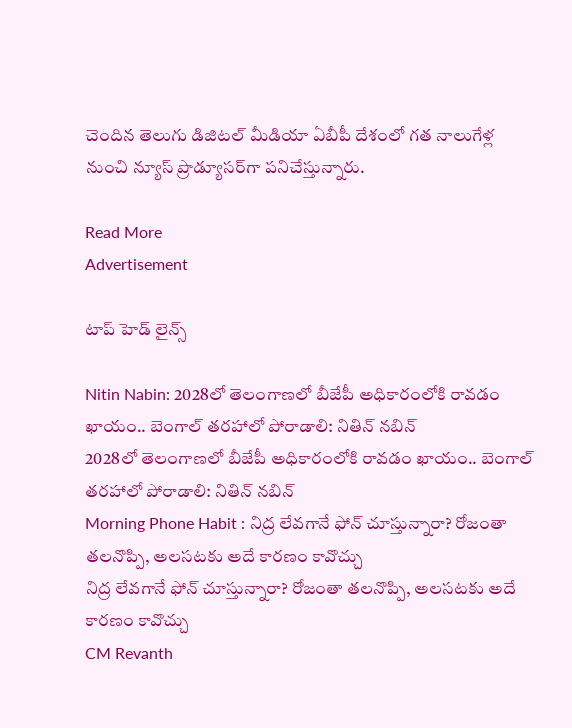చెందిన తెలుగు డిజిటల్ మీడియా ఏబీపీ దేశంలో గత నాలుగేళ్ల నుంచి న్యూస్ ప్రొడ్యూసర్‌గా పనిచేస్తున్నారు.

Read More
Advertisement

టాప్ హెడ్ లైన్స్

Nitin Nabin: 2028లో తెలంగాణలో బీజేపీ అధికారంలోకి రావడం ఖాయం.. బెంగాల్ తరహాలో పోరాడాలి: నితిన్ నబిన్
2028లో తెలంగాణలో బీజేపీ అధికారంలోకి రావడం ఖాయం.. బెంగాల్ తరహాలో పోరాడాలి: నితిన్ నబిన్
Morning Phone Habit : నిద్ర లేవగానే ఫోన్ చూస్తున్నారా? రోజంతా తలనొప్పి, అలసటకు అదే కారణం కావొచ్చు
నిద్ర లేవగానే ఫోన్ చూస్తున్నారా? రోజంతా తలనొప్పి, అలసటకు అదే కారణం కావొచ్చు
CM Revanth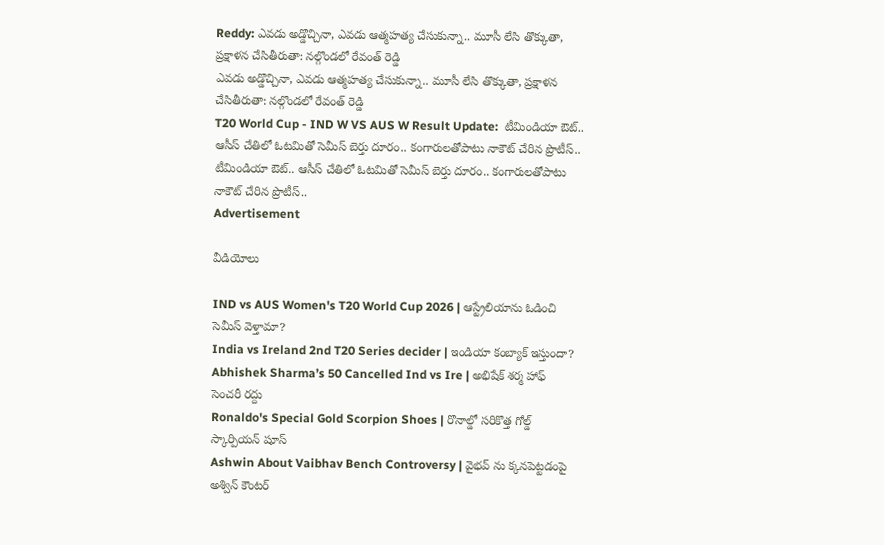Reddy: ఎవడు అడ్డొచ్చినా, ఎవడు ఆత్మహత్య చేసుకున్నా.. మూసీ లేసి తొక్కుతా, ప్రక్షాళన చేసితీరుతా: నల్గొండలో రేవంత్ రెడ్డి
ఎవడు అడ్డొచ్చినా, ఎవడు ఆత్మహత్య చేసుకున్నా.. మూసీ లేసి తొక్కుతా, ప్రక్షాళన చేసితీరుతా: నల్గొండలో రేవంత్ రెడ్డి
T20 World Cup - IND W VS AUS W Result Update:  టీమిండియా ఔట్.. ఆసీస్ చేతిలో ఓట‌మితో సెమీస్ బెర్తు దూరం.. కంగారుల‌తోపాటు నాకౌట్ చేరిన ప్రొటీస్..
టీమిండియా ఔట్.. ఆసీస్ చేతిలో ఓట‌మితో సెమీస్ బెర్తు దూరం.. కంగారుల‌తోపాటు నాకౌట్ చేరిన ప్రొటీస్..
Advertisement

వీడియోలు

IND vs AUS Women's T20 World Cup 2026 | ఆస్ట్రేలియాను ఓడించి సెమీస్ వెళ్తామా?
India vs Ireland 2nd T20 Series decider | ఇండియా కంబ్యాక్ ఇస్తుందా?
Abhishek Sharma’s 50 Cancelled Ind vs Ire | అభిషేక్ శర్మ హాఫ్ సెంచరీ రద్దు
Ronaldo's Special Gold Scorpion Shoes | రొనాల్డో సరికొత్త గోల్డ్ స్కార్పియన్ షూస్
Ashwin About Vaibhav Bench Controversy | వైభవ్ ను క్కనపెట్టడంపై అశ్విన్ కౌంటర్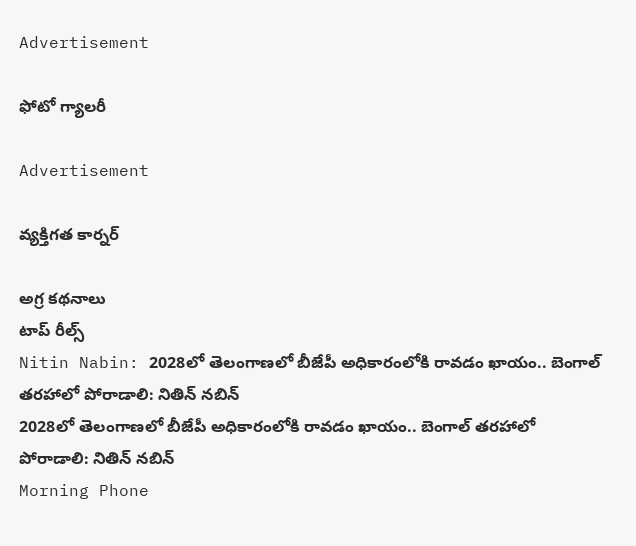Advertisement

ఫోటో గ్యాలరీ

Advertisement

వ్యక్తిగత కార్నర్

అగ్ర కథనాలు
టాప్ రీల్స్
Nitin Nabin: 2028లో తెలంగాణలో బీజేపీ అధికారంలోకి రావడం ఖాయం.. బెంగాల్ తరహాలో పోరాడాలి: నితిన్ నబిన్
2028లో తెలంగాణలో బీజేపీ అధికారంలోకి రావడం ఖాయం.. బెంగాల్ తరహాలో పోరాడాలి: నితిన్ నబిన్
Morning Phone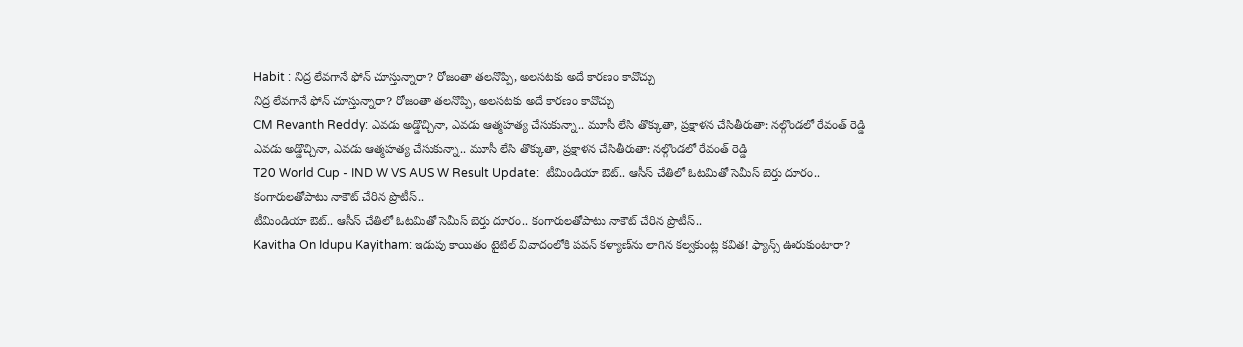Habit : నిద్ర లేవగానే ఫోన్ చూస్తున్నారా? రోజంతా తలనొప్పి, అలసటకు అదే కారణం కావొచ్చు
నిద్ర లేవగానే ఫోన్ చూస్తున్నారా? రోజంతా తలనొప్పి, అలసటకు అదే కారణం కావొచ్చు
CM Revanth Reddy: ఎవడు అడ్డొచ్చినా, ఎవడు ఆత్మహత్య చేసుకున్నా.. మూసీ లేసి తొక్కుతా, ప్రక్షాళన చేసితీరుతా: నల్గొండలో రేవంత్ రెడ్డి
ఎవడు అడ్డొచ్చినా, ఎవడు ఆత్మహత్య చేసుకున్నా.. మూసీ లేసి తొక్కుతా, ప్రక్షాళన చేసితీరుతా: నల్గొండలో రేవంత్ రెడ్డి
T20 World Cup - IND W VS AUS W Result Update:  టీమిండియా ఔట్.. ఆసీస్ చేతిలో ఓట‌మితో సెమీస్ బెర్తు దూరం.. కంగారుల‌తోపాటు నాకౌట్ చేరిన ప్రొటీస్..
టీమిండియా ఔట్.. ఆసీస్ చేతిలో ఓట‌మితో సెమీస్ బెర్తు దూరం.. కంగారుల‌తోపాటు నాకౌట్ చేరిన ప్రొటీస్..
Kavitha On Idupu Kayitham: ఇడుపు కాయితం టైటిల్ వివాదంలోకి పవన్ కళ్యాణ్‌ను లాగిన కల్వకుంట్ల కవిత! ఫ్యాన్స్ ఊరుకుంటారా?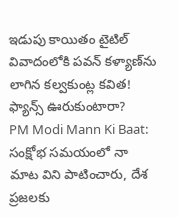ఇడుపు కాయితం టైటిల్ వివాదంలోకి పవన్ కళ్యాణ్‌ను లాగిన కల్వకుంట్ల కవిత! ఫ్యాన్స్ ఊరుకుంటారా?
PM Modi Mann Ki Baat: సంక్షోభ సమయంలో నా మాట విని పాటించారు, దేశ ప్రజలకు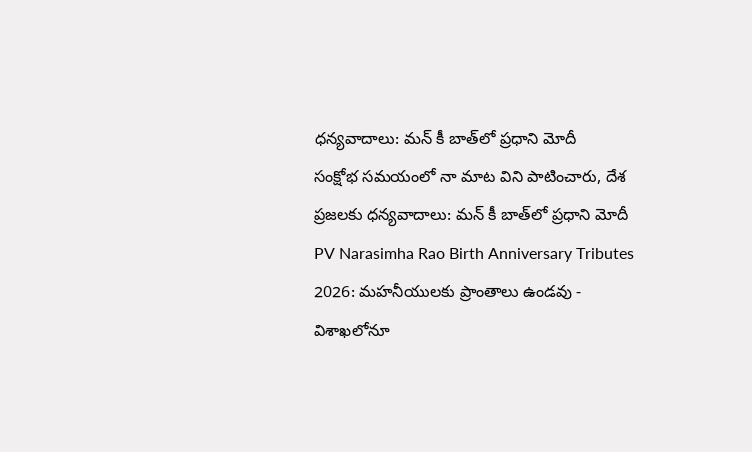ధన్యవాదాలు: మన్ కీ బాత్‌లో ప్రధాని మోదీ
సంక్షోభ సమయంలో నా మాట విని పాటించారు, దేశ ప్రజలకు ధన్యవాదాలు: మన్ కీ బాత్‌లో ప్రధాని మోదీ
PV Narasimha Rao Birth Anniversary Tributes 2026: మహనీయులకు ప్రాంతాలు ఉండవు - విశాఖలోనూ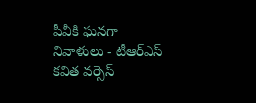పీవీకి ఘనగా నివాళులు - టీఆర్ఎస్ కవిత వర్సెస్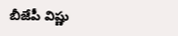బీజేపీ విష్ణు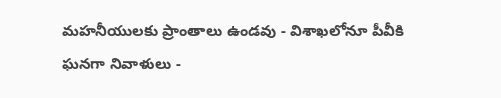మహనీయులకు ప్రాంతాలు ఉండవు - విశాఖలోనూ పీవీకి ఘనగా నివాళులు -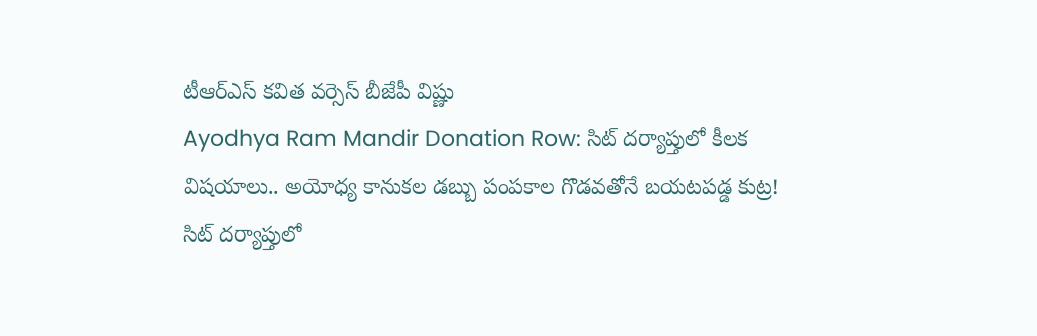టీఆర్ఎస్ కవిత వర్సెస్ బీజేపీ విష్ణు
Ayodhya Ram Mandir Donation Row: సిట్ దర్యాప్తులో కీలక విషయాలు.. అయోధ్య కానుకల డబ్బు పంపకాల గొడవతోనే బయటపడ్డ కుట్ర!
సిట్ దర్యాప్తులో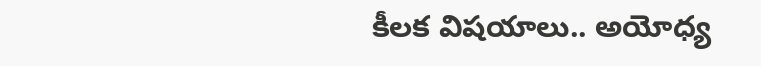కీలక విషయాలు.. అయోధ్య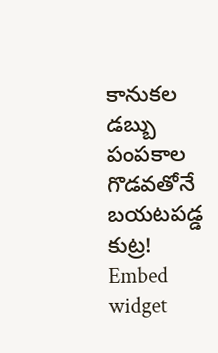కానుకల డబ్బు పంపకాల గొడవతోనే బయటపడ్డ కుట్ర!
Embed widget